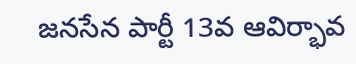జనసేన పార్టీ 13వ ఆవిర్భావ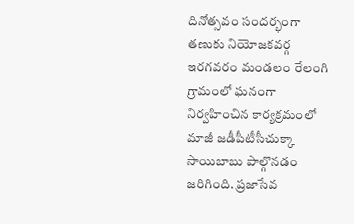దినోత్సవం సందర్భంగా తణుకు నియోజకవర్గ ఇరగవరం మండలం రేలంగి గ్రామంలో ఘనంగా నిర్వహించిన కార్యక్రమంలో మాజీ జడీపీటీసీచుక్కా సాయిబాబు పాల్గొనడం జరిగింది. ప్రజాసేవ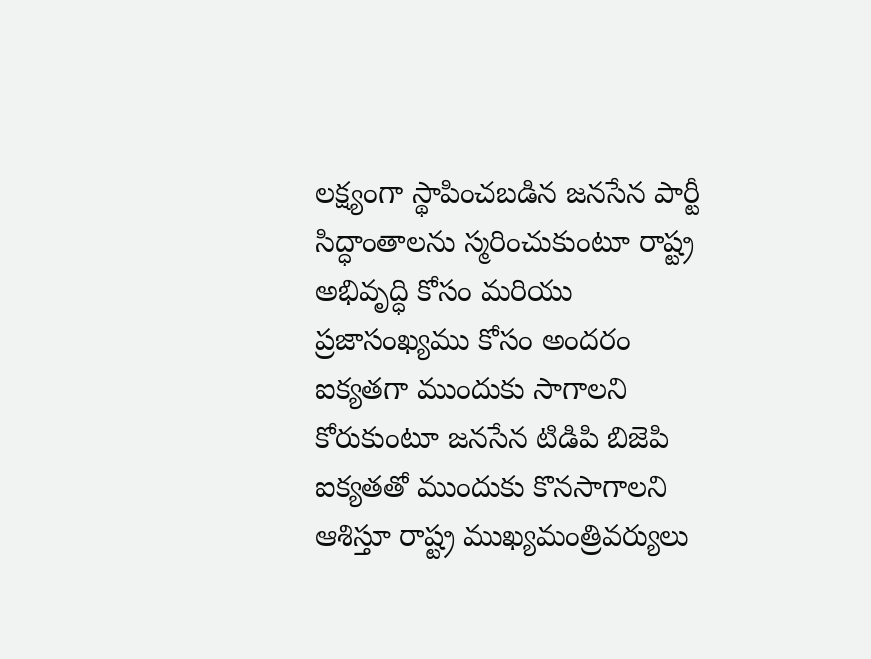లక్ష్యంగా స్థాపించబడిన జనసేన పార్టీ సిద్ధాంతాలను స్మరించుకుంటూ రాష్ట్ర అభివృద్ధి కోసం మరియు ప్రజాసంఖ్యము కోసం అందరం ఐక్యతగా ముందుకు సాగాలని కోరుకుంటూ జనసేన టిడిపి బిజెపి ఐక్యతతో ముందుకు కొనసాగాలని ఆశిస్తూ రాష్ట్ర ముఖ్యమంత్రివర్యులు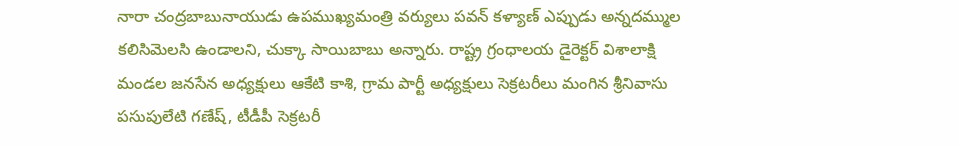నారా చంద్రబాబునాయుడు ఉపముఖ్యమంత్రి వర్యులు పవన్ కళ్యాణ్ ఎప్పుడు అన్నదమ్ముల కలిసిమెలసి ఉండాలని, చుక్కా సాయిబాబు అన్నారు. రాష్ట్ర గ్రంధాలయ డైరెక్టర్ విశాలాక్షి మండల జనసేన అధ్యక్షులు ఆకేటి కాశి, గ్రామ పార్టీ అధ్యక్షులు సెక్రటరీలు మంగిన శ్రీనివాసు పసుపులేటి గణేష్, టీడీపీ సెక్రటరీ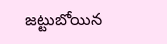జట్టుబోయిన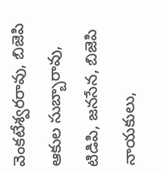వెంకటేశ్వరరావు, బిజెపి ఆకుల సుబ్బారావు, టిడిపి, జనసేన, బిజెపి నాయకులు,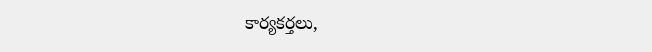కార్యకర్తలు,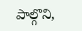పాల్గొని,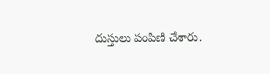దుస్తులు పంపిణి చేశారు.